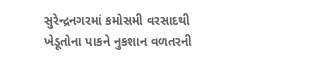સુરેન્દ્રનગરમાં કમોસમી વરસાદથી ખેડૂતોના પાકને નુકશાન વળતરની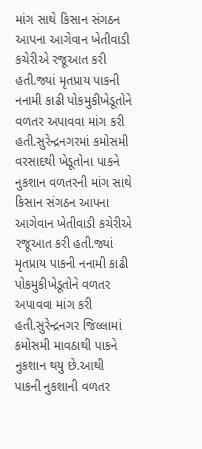માંગ સાથે કિસાન સંગઠન આપના આગેવાન ખેતીવાડી કચેરીએ રજૂઆત કરી હતી.જ્યાં મૃતપ્રાય પાકની નનામી કાઢી પોકમુકીખેડૂતોને વળતર અપાવવા માંગ કરી હતી.સુરેન્દ્રનગરમાં કમોસમી વરસાદથી ખેડૂતોના પાકને નુકશાન વળતરની માંગ સાથે કિસાન સંગઠન આપના આગેવાન ખેતીવાડી કચેરીએ રજૂઆત કરી હતી.જ્યાં મૃતપ્રાય પાકની નનામી કાઢી પોકમુકીખેડૂતોને વળતર અપાવવા માંગ કરી હતી.સુરેન્દ્રનગર જિલ્લામાં કમોસમી માવઠાથી પાકને નુકશાન થયુ છે.આથી પાકની નુકશાની વળતર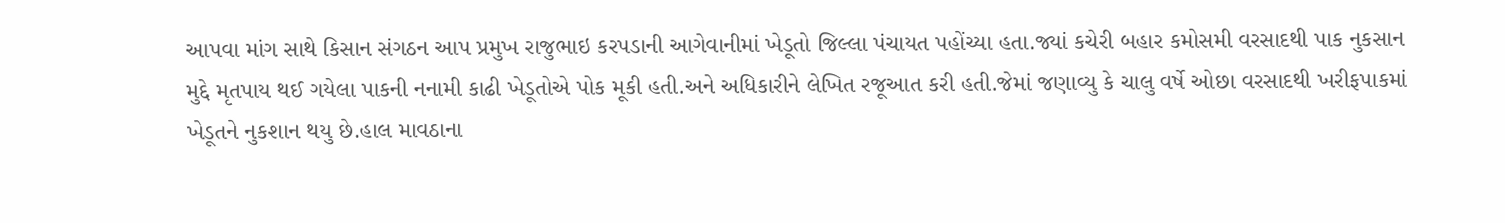આપવા માંગ સાથે કિસાન સંગઠન આપ પ્રમુખ રાજુભાઇ કરપડાની આગેવાનીમાં ખેડૂતો જિલ્લા પંચાયત પહોંચ્યા હતા.જ્યાં કચેરી બહાર કમોસમી વરસાદથી પાક નુકસાન મુદ્દે મૃતપાય થઈ ગયેલા પાકની નનામી કાઢી ખેડૂતોએ પોક મૂકી હતી.અને અધિકારીને લેખિત રજૂઆત કરી હતી.જેમાં જણાવ્યુ કે ચાલુ વર્ષે ઓછા વરસાદથી ખરીફપાકમાં ખેડૂતને નુકશાન થયુ છે.હાલ માવઠાના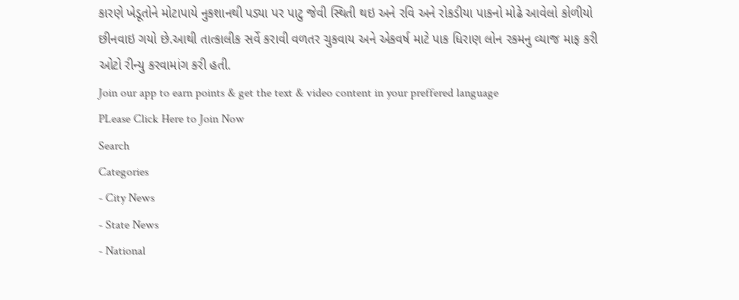કારણે ખેડૂતોને મોટાપાયે નુકશાનથી પડ્યા પર પાટુ જેવી સ્થિતી થઇ અને રવિ અને રોકડીયા પાકનો મોઢે આવેલો કોળીયો છીનવાઇ ગયો છે.આથી તાત્કાલીક સર્વે કરાવી વળતર ચુકવાય અને એકવર્ષ માટે પાક ધિરાણ લોન રકમનુ વ્યાજ માફ કરી ઓટો રીન્યુ કરવામાંગ કરી હતી.
Join our app to earn points & get the text & video content in your preffered language
PLease Click Here to Join Now
Search
Categories
- City News
- State News
- National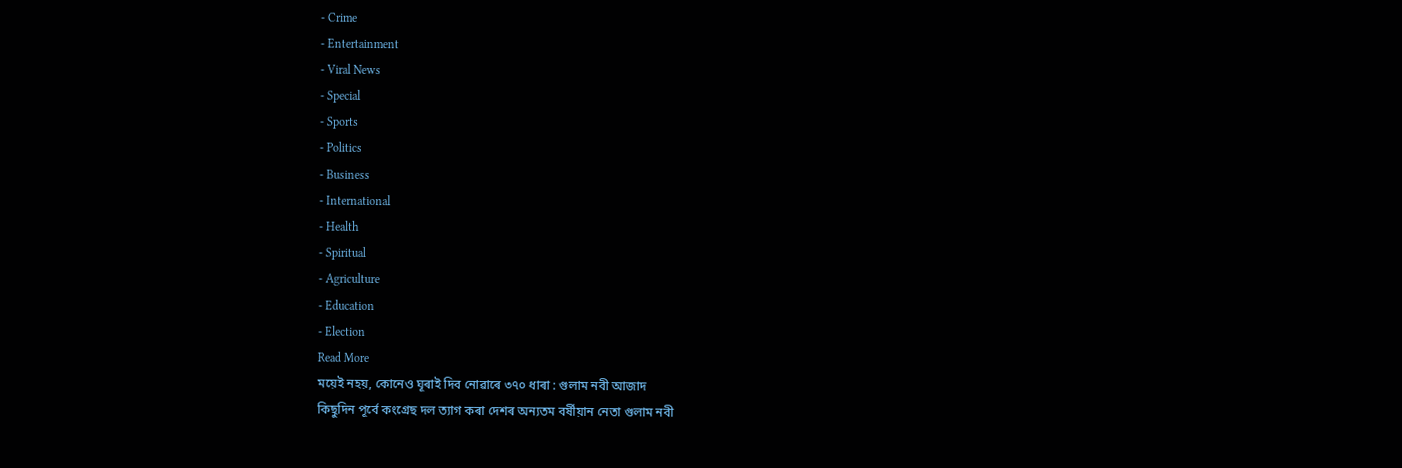- Crime
- Entertainment
- Viral News
- Special
- Sports
- Politics
- Business
- International
- Health
- Spiritual
- Agriculture
- Education
- Election
Read More
ময়েই নহয়, কোনেও ঘূৰাই দিব নোৱাৰে ৩৭০ ধাৰা : গুলাম নবী আজাদ
কিছুদিন পূৰ্বে কংগ্ৰেছ দল ত্যাগ কৰা দেশৰ অন্যতম বৰ্ষীয়ান নেতা গুলাম নবী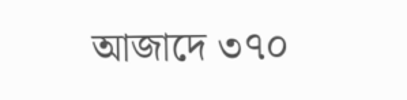আজাদে ৩৭০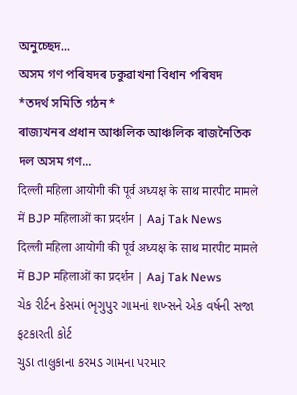অনুচ্ছেদ...
অসম গণ পৰিষদৰ ঢকুৱাখনা বিধান পৰিষদ
*তদৰ্থ সমিতি গঠন*
ৰাজ্যখনৰ প্ৰধান আঞ্চলিক আঞ্চলিক ৰাজনৈতিক দল অসম গণ...
दिल्ली महिला आयोगी की पूर्व अध्यक्ष के साथ मारपीट मामले में BJP महिलाओं का प्रदर्शन | Aaj Tak News
दिल्ली महिला आयोगी की पूर्व अध्यक्ष के साथ मारपीट मामले में BJP महिलाओं का प्रदर्शन | Aaj Tak News
ચેક રીર્ટન કેસમાં ભૃગુપુર ગામનાં શખ્સને એક વર્ષની સજા ફટકારતી કોર્ટ
ચુડા તાલુકાના કરમડ ગામના પરમાર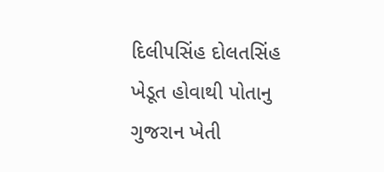દિલીપસિંહ દોલતસિંહ ખેડૂત હોવાથી પોતાનુ ગુજરાન ખેતી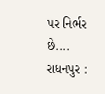પર નિર્ભર છે....
રાધનપુર :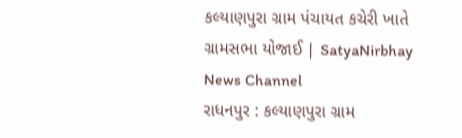કલ્યાણપુરા ગ્રામ પંચાયત કચેરી ખાતે ગ્રામસભા યોજાઈ | SatyaNirbhay News Channel
રાધનપુર : કલ્યાણપુરા ગ્રામ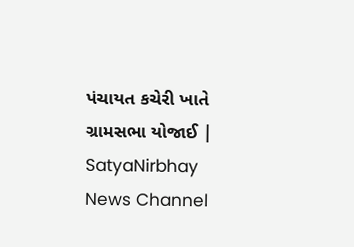પંચાયત કચેરી ખાતે ગ્રામસભા યોજાઈ | SatyaNirbhay News Channel